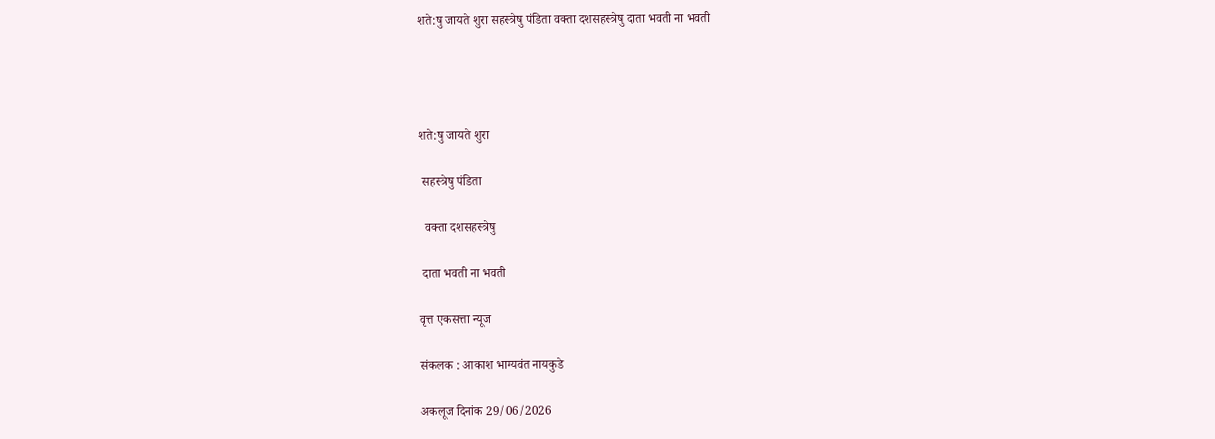शते:षु जायते शुरा सहस्त्रेषु पंडिता वक्ता दशसहस्त्रेषु दाता भवती ना भवती




शते:षु जायते शुरा

 सहस्त्रेषु पंडिता

  वक्ता दशसहस्त्रेषु

 दाता भवती ना भवती

वृत्त एकसत्ता न्यूज

संकलक : आकाश भाग्यवंत नायकुडे

अकलूज दिनांक 29/06/2026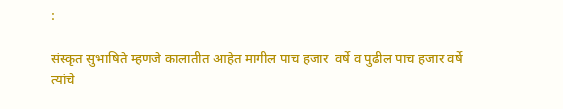:

संस्कृत सुभाषिते म्हणजे कालातीत आहेत मागील पाच हजार  वर्षे व पुढील पाच हजार वर्षे त्यांचे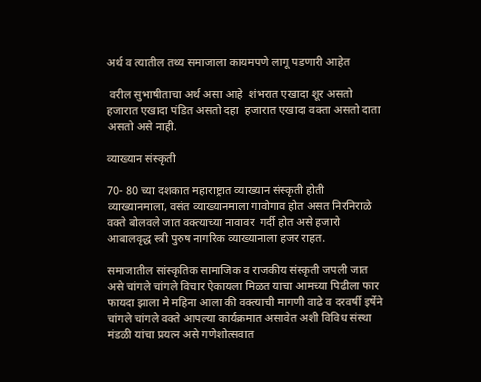अर्थ व त्यातील तथ्य समाजाला कायमपणे लागू पडणारी आहेत

 वरील सुभाषीताचा अर्थ असा आहे  शंभरात एखादा शूर असतो हजारात एखादा पंडित असतो दहा  हजारात एखादा वक्ता असतो दाता असतो असे नाही.

व्याख्यान संस्कृती

70- 80 च्या दशकात महाराष्ट्रात व्याख्यान संस्कृती होती व्याख्यानमाला, वसंत व्याख्यानमाला गावोगाव होत असत निरनिराळे वक्ते बोलवले जात वक्त्याच्या नावावर  गर्दी होत असे हजारो आबालवृद्ध स्त्री पुरुष नागरिक व्याख्यानाला हजर राहत.

समाजातील सांस्कृतिक सामाजिक व राजकीय संस्कृती जपली जात असे चांगले चांगले विचार ऐकायला मिळत याचा आमच्या पिढीला फार फायदा झाला मे महिना आला की वक्त्याची मागणी वाढे व दरवर्षी इर्षेने चांगले चांगले वक्ते आपल्या कार्यक्रमात असावेत अशी विविध संस्था मंडळी यांचा प्रयत्न असे गणेशोत्सवात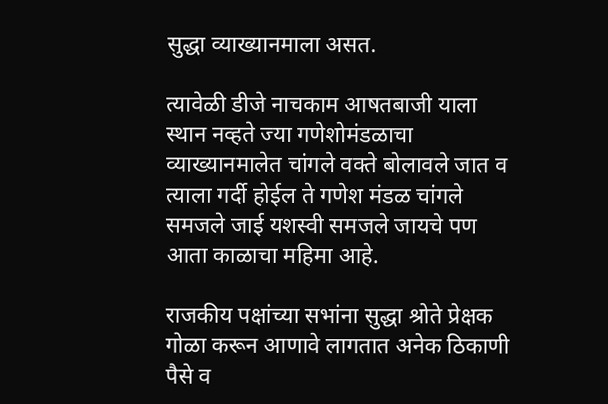सुद्धा व्याख्यानमाला असत.

त्यावेळी डीजे नाचकाम आषतबाजी याला स्थान नव्हते ज्या गणेशोमंडळाचा व्याख्यानमालेत चांगले वक्ते बोलावले जात व त्याला गर्दी होईल ते गणेश मंडळ चांगले समजले जाई यशस्वी समजले जायचे पण आता काळाचा महिमा आहे.

राजकीय पक्षांच्या सभांना सुद्धा श्रोते प्रेक्षक गोळा करून आणावे लागतात अनेक ठिकाणी पैसे व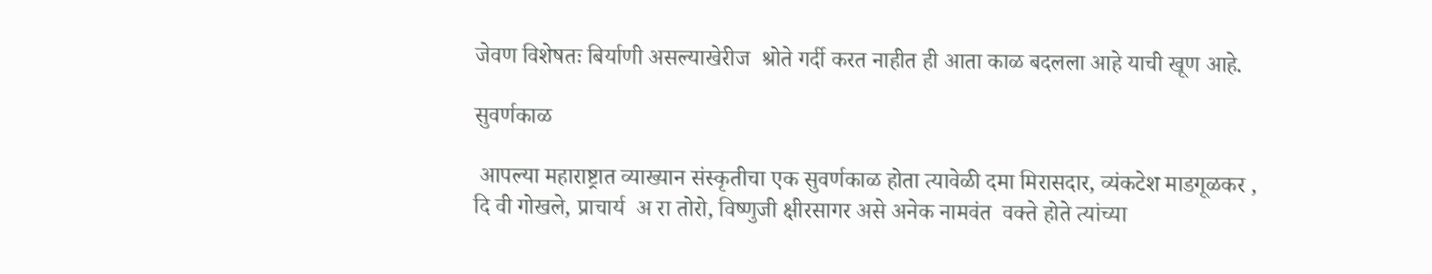जेवण विशेषतः बिर्याणी असल्याखेरीज  श्रोते गर्दी करत नाहीत ही आता काळ बदलला आहे याची खूण आहे.

सुवर्णकाळ

 आपल्या महाराष्ट्रात व्याख्यान संस्कृतीचा एक सुवर्णकाळ होता त्यावेळी दमा मिरासदार, व्यंकटेश माडगूळकर , दि वी गोखले, प्राचार्य  अ रा तोरो, विष्णुजी क्षीरसागर असे अनेक नामवंत  वक्ते होते त्यांच्या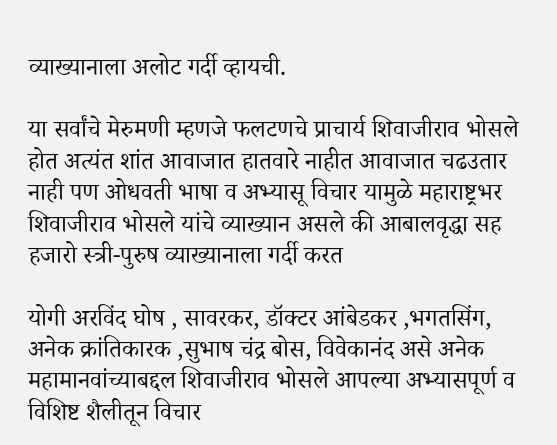व्याख्यानाला अलोट गर्दी व्हायची.

या सर्वांचे मेरुमणी म्हणजे फलटणचे प्राचार्य शिवाजीराव भोसले होत अत्यंत शांत आवाजात हातवारे नाहीत आवाजात चढउतार नाही पण ओधवती भाषा व अभ्यासू विचार यामुळे महाराष्ट्रभर शिवाजीराव भोसले यांचे व्याख्यान असले की आबालवृद्धा सह हजारो स्त्री-पुरुष व्याख्यानाला गर्दी करत

योगी अरविंद घोष , सावरकर, डॉक्टर आंबेडकर ,भगतसिंग, अनेक क्रांतिकारक ,सुभाष चंद्र बोस, विवेकानंद असे अनेक महामानवांच्याबद्दल शिवाजीराव भोसले आपल्या अभ्यासपूर्ण व विशिष्ट शैलीतून विचार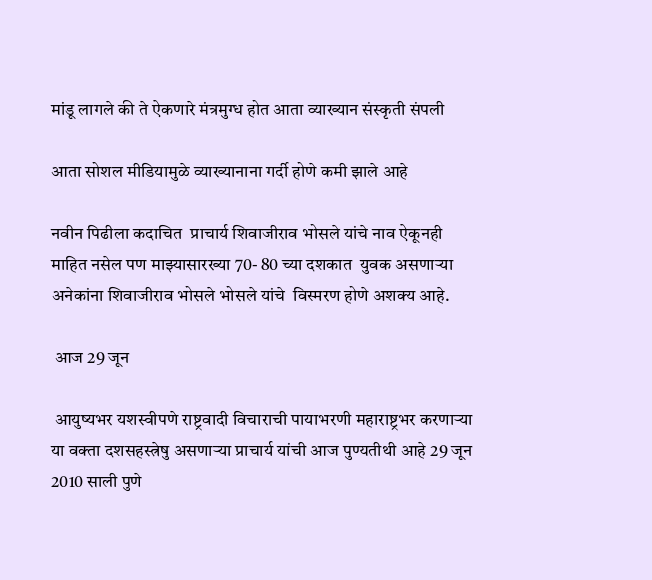मांडू लागले की ते ऐकणारे मंत्रमुग्ध होत आता व्याख्यान संस्कृती संपली

आता सोशल मीडियामुळे व्याख्यानाना गर्दी होणे कमी झाले आहे

नवीन पिढीला कदाचित  प्राचार्य शिवाजीराव भोसले यांचे नाव ऐकूनही माहित नसेल पण माझ्यासारख्या 70- 80 च्या दशकात  युवक असणाऱ्या अनेकांना शिवाजीराव भोसले भोसले यांचे  विस्मरण होणे अशक्य आहे.

 आज 29 जून

 आयुष्यभर यशस्वीपणे राष्ट्रवादी विचाराची पायाभरणी महाराष्ट्रभर करणाऱ्या या वक्ता दशसहस्त्रेषु असणाऱ्या प्राचार्य यांची आज पुण्यतीथी आहे 29 जून 2010 साली पुणे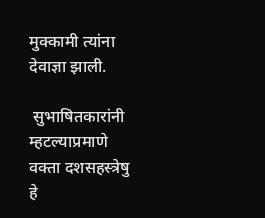मुक्कामी त्यांना देवाज्ञा झाली.

 सुभाषितकारांनी म्हटल्याप्रमाणे वक्ता दशसहस्त्रेषु हे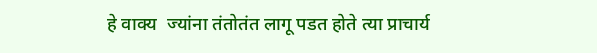हे वाक्य  ज्यांना तंतोतंत लागू पडत होते त्या प्राचार्य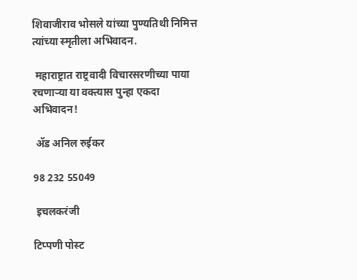शिवाजीराव भोसले यांच्या पुण्यतिथी निमित्त त्यांच्या स्मृतीला अभिवादन.

 महाराष्ट्रात राष्ट्रवादी विचारसरणीच्या पाया रचणाऱ्या या वक्त्यास पुन्हा एकदा अभिवादन!

 ॲड अनिल रुईकर

98 232 55049

 इचलकरंजी

टिप्पणी पोस्ट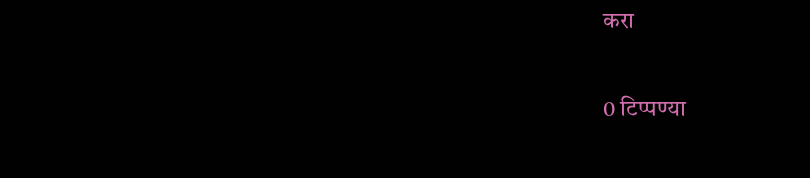करा

0 टिप्पण्या